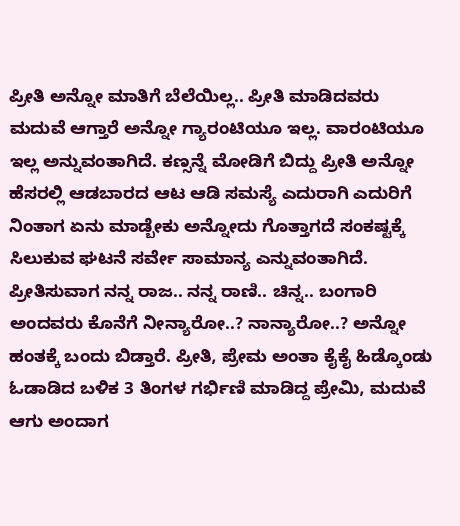ಪ್ರೀತಿ ಅನ್ನೋ ಮಾತಿಗೆ ಬೆಲೆಯಿಲ್ಲ.. ಪ್ರೀತಿ ಮಾಡಿದವರು ಮದುವೆ ಆಗ್ತಾರೆ ಅನ್ನೋ ಗ್ಯಾರಂಟಿಯೂ ಇಲ್ಲ. ವಾರಂಟಿಯೂ ಇಲ್ಲ ಅನ್ನುವಂತಾಗಿದೆ. ಕಣ್ಸನ್ನೆ ಮೋಡಿಗೆ ಬಿದ್ದು ಪ್ರೀತಿ ಅನ್ನೋ ಹೆಸರಲ್ಲಿ ಆಡಬಾರದ ಆಟ ಆಡಿ ಸಮಸ್ಯೆ ಎದುರಾಗಿ ಎದುರಿಗೆ ನಿಂತಾಗ ಏನು ಮಾಡ್ಬೇಕು ಅನ್ನೋದು ಗೊತ್ತಾಗದೆ ಸಂಕಷ್ಟಕ್ಕೆ ಸಿಲುಕುವ ಘಟನೆ ಸರ್ವೇ ಸಾಮಾನ್ಯ ಎನ್ನುವಂತಾಗಿದೆ. ಪ್ರೀತಿಸುವಾಗ ನನ್ನ ರಾಜ.. ನನ್ನ ರಾಣಿ.. ಚಿನ್ನ.. ಬಂಗಾರಿ ಅಂದವರು ಕೊನೆಗೆ ನೀನ್ಯಾರೋ..? ನಾನ್ಯಾರೋ..? ಅನ್ನೋ ಹಂತಕ್ಕೆ ಬಂದು ಬಿಡ್ತಾರೆ. ಪ್ರೀತಿ, ಪ್ರೇಮ ಅಂತಾ ಕೈಕೈ ಹಿಡ್ಕೊಂಡು ಓಡಾಡಿದ ಬಳಿಕ 3 ತಿಂಗಳ ಗರ್ಭಿಣಿ ಮಾಡಿದ್ದ ಪ್ರೇಮಿ, ಮದುವೆ ಆಗು ಅಂದಾಗ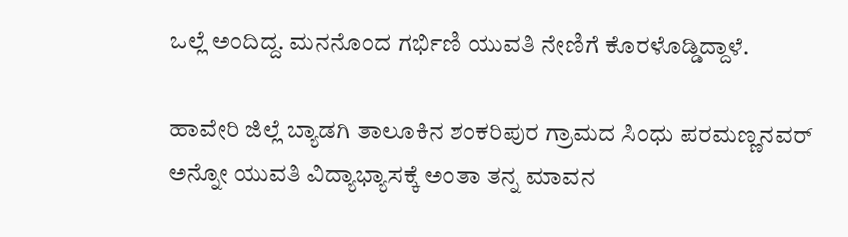ಒಲ್ಲೆ ಅಂದಿದ್ದ. ಮನನೊಂದ ಗರ್ಭಿಣಿ ಯುವತಿ ನೇಣಿಗೆ ಕೊರಳೊಡ್ಡಿದ್ದಾಳೆ.

ಹಾವೇರಿ ಜಿಲ್ಲೆ ಬ್ಯಾಡಗಿ ತಾಲೂಕಿನ ಶಂಕರಿಪುರ ಗ್ರಾಮದ ಸಿಂಧು ಪರಮಣ್ಣನವರ್ ಅನ್ನೋ ಯುವತಿ ವಿದ್ಯಾಭ್ಯಾಸಕ್ಕೆ ಅಂತಾ ತನ್ನ ಮಾವನ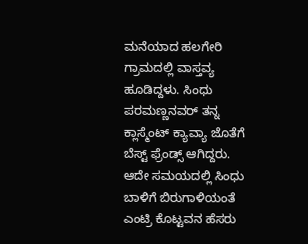ಮನೆಯಾದ ಹಲಗೇರಿ ಗ್ರಾಮದಲ್ಲಿ ವಾಸ್ತವ್ಯ ಹೂಡಿದ್ದಳು. ಸಿಂಧು ಪರಮಣ್ಣನವರ್ ತನ್ನ ಕ್ಲಾಸ್ಮೆಂಟ್ ಕ್ಯಾವ್ಯಾ ಜೊತೆಗೆ ಬೆಸ್ಟ್ ಫ್ರೆಂಡ್ಸ್ ಆಗಿದ್ದರು. ಆದೇ ಸಮಯದಲ್ಲಿ ಸಿಂಧು ಬಾಳಿಗೆ ಬಿರುಗಾಳಿಯಂತೆ ಎಂಟ್ರಿ ಕೊಟ್ಟವನ ಹೆಸರು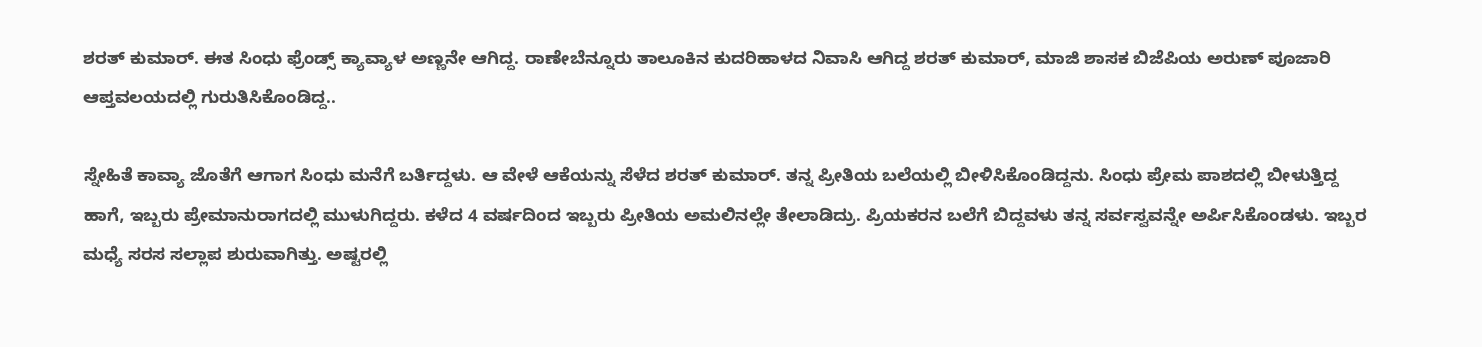ಶರತ್ ಕುಮಾರ್. ಈತ ಸಿಂಧು ಫ್ರೆಂಡ್ಸ್ ಕ್ಯಾವ್ಯಾಳ ಅಣ್ಣನೇ ಆಗಿದ್ದ. ರಾಣೇಬೆನ್ನೂರು ತಾಲೂಕಿನ ಕುದರಿಹಾಳದ ನಿವಾಸಿ ಆಗಿದ್ದ ಶರತ್ ಕುಮಾರ್, ಮಾಜಿ ಶಾಸಕ ಬಿಜೆಪಿಯ ಅರುಣ್ ಪೂಜಾರಿ ಆಪ್ತವಲಯದಲ್ಲಿ ಗುರುತಿಸಿಕೊಂಡಿದ್ದ..

ಸ್ನೇಹಿತೆ ಕಾವ್ಯಾ ಜೊತೆಗೆ ಆಗಾಗ ಸಿಂಧು ಮನೆಗೆ ಬರ್ತಿದ್ದಳು. ಆ ವೇಳೆ ಆಕೆಯನ್ನು ಸೆಳೆದ ಶರತ್ ಕುಮಾರ್. ತನ್ನ ಪ್ರೀತಿಯ ಬಲೆಯಲ್ಲಿ ಬೀಳಿಸಿಕೊಂಡಿದ್ದನು. ಸಿಂಧು ಪ್ರೇಮ ಪಾಶದಲ್ಲಿ ಬೀಳುತ್ತಿದ್ದ ಹಾಗೆ, ಇಬ್ಬರು ಪ್ರೇಮಾನುರಾಗದಲ್ಲಿ ಮುಳುಗಿದ್ದರು. ಕಳೆದ 4 ವರ್ಷದಿಂದ ಇಬ್ಬರು ಪ್ರೀತಿಯ ಅಮಲಿನಲ್ಲೇ ತೇಲಾಡಿದ್ರು. ಪ್ರಿಯಕರನ ಬಲೆಗೆ ಬಿದ್ದವಳು ತನ್ನ ಸರ್ವಸ್ವವನ್ನೇ ಅರ್ಪಿಸಿಕೊಂಡಳು. ಇಬ್ಬರ ಮಧ್ಯೆ ಸರಸ ಸಲ್ಲಾಪ ಶುರುವಾಗಿತ್ತು. ಅಷ್ಟರಲ್ಲಿ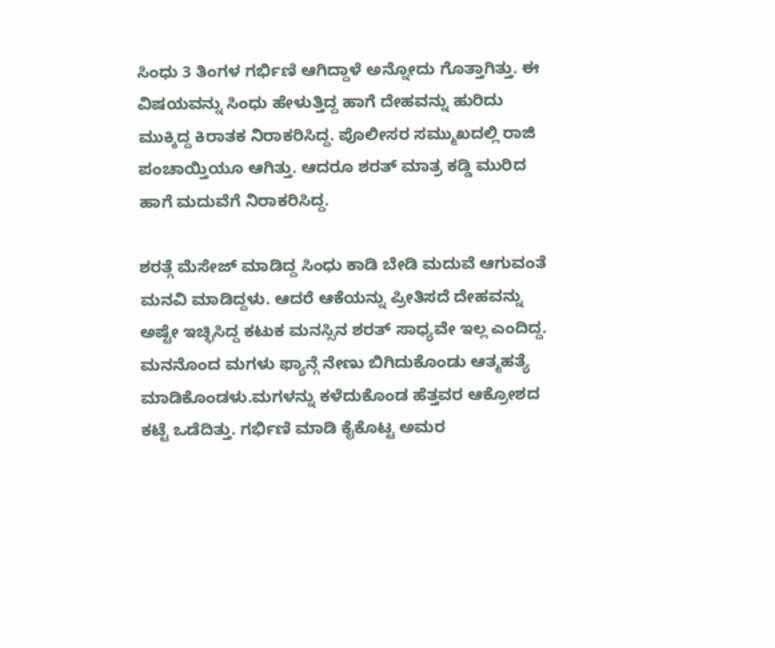ಸಿಂಧು 3 ತಿಂಗಳ ಗರ್ಭಿಣಿ ಆಗಿದ್ದಾಳೆ ಅನ್ನೋದು ಗೊತ್ತಾಗಿತ್ತು. ಈ ವಿಷಯವನ್ನು ಸಿಂಧು ಹೇಳುತ್ತಿದ್ದ ಹಾಗೆ ದೇಹವನ್ನು ಹುರಿದು ಮುಕ್ಕಿದ್ದ ಕಿರಾತಕ ನಿರಾಕರಿಸಿದ್ದ. ಪೊಲೀಸರ ಸಮ್ಮುಖದಲ್ಲಿ ರಾಜಿ ಪಂಚಾಯ್ತಿಯೂ ಆಗಿತ್ತು. ಆದರೂ ಶರತ್ ಮಾತ್ರ ಕಡ್ಡಿ ಮುರಿದ ಹಾಗೆ ಮದುವೆಗೆ ನಿರಾಕರಿಸಿದ್ದ.

ಶರತ್ಗೆ ಮೆಸೇಜ್ ಮಾಡಿದ್ದ ಸಿಂಧು ಕಾಡಿ ಬೇಡಿ ಮದುವೆ ಆಗುವಂತೆ ಮನವಿ ಮಾಡಿದ್ದಳು. ಆದರೆ ಆಕೆಯನ್ನು ಪ್ರೀತಿಸದೆ ದೇಹವನ್ನು ಅಷ್ಟೇ ಇಚ್ಛಿಸಿದ್ದ ಕಟುಕ ಮನಸ್ಸಿನ ಶರತ್ ಸಾಧ್ಯವೇ ಇಲ್ಲ ಎಂದಿದ್ದ. ಮನನೊಂದ ಮಗಳು ಫ್ಯಾನ್ಗೆ ನೇಣು ಬಿಗಿದುಕೊಂಡು ಆತ್ಮಹತ್ಯೆ ಮಾಡಿಕೊಂಡಳು.ಮಗಳನ್ನು ಕಳೆದುಕೊಂಡ ಹೆತ್ತವರ ಆಕ್ರೋಶದ ಕಟ್ಟೆ ಒಡೆದಿತ್ತು. ಗರ್ಭಿಣಿ ಮಾಡಿ ಕೈಕೊಟ್ಟ ಅಮರ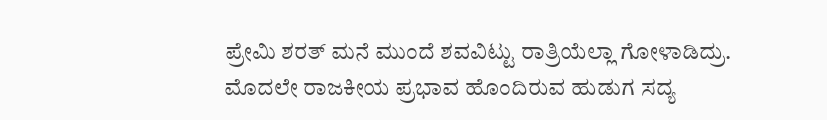ಪ್ರೇಮಿ ಶರತ್ ಮನೆ ಮುಂದೆ ಶವವಿಟ್ಟು ರಾತ್ರಿಯೆಲ್ಲಾ ಗೋಳಾಡಿದ್ರು. ಮೊದಲೇ ರಾಜಕೀಯ ಪ್ರಭಾವ ಹೊಂದಿರುವ ಹುಡುಗ ಸದ್ಯ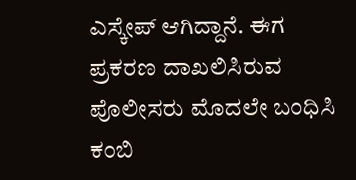ಎಸ್ಕೇಪ್ ಆಗಿದ್ದಾನೆ. ಈಗ ಪ್ರಕರಣ ದಾಖಲಿಸಿರುವ ಪೊಲೀಸರು ಮೊದಲೇ ಬಂಧಿಸಿ ಕಂಬಿ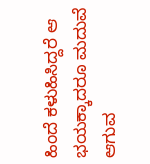ಹಿಂದೆ ಕಳುಹಿಸಿದ್ದರೆ ಆ ಭಯಕ್ಕಾದರೂ ಮದುವೆ ಆಗುವ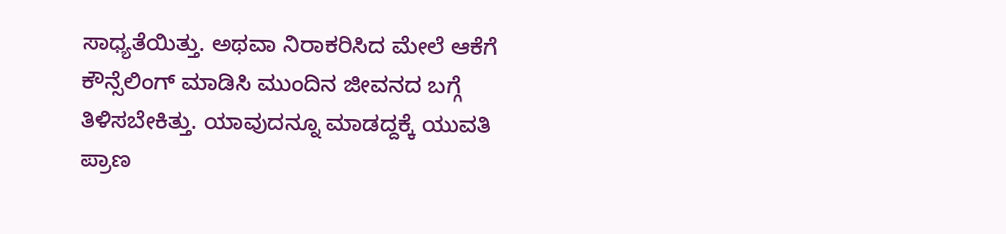ಸಾಧ್ಯತೆಯಿತ್ತು. ಅಥವಾ ನಿರಾಕರಿಸಿದ ಮೇಲೆ ಆಕೆಗೆ ಕೌನ್ಸೆಲಿಂಗ್ ಮಾಡಿಸಿ ಮುಂದಿನ ಜೀವನದ ಬಗ್ಗೆ ತಿಳಿಸಬೇಕಿತ್ತು. ಯಾವುದನ್ನೂ ಮಾಡದ್ದಕ್ಕೆ ಯುವತಿ ಪ್ರಾಣ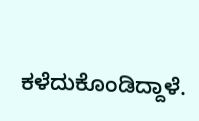ಕಳೆದುಕೊಂಡಿದ್ದಾಳೆ.